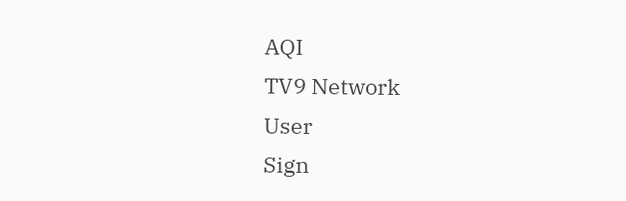AQI
TV9 Network
User
Sign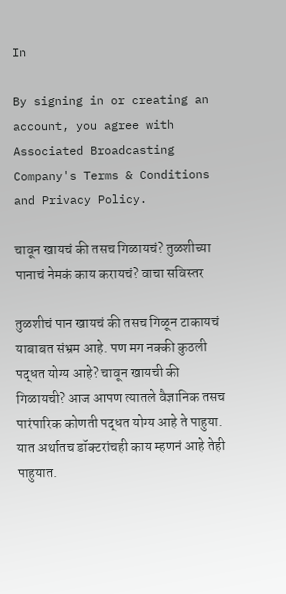In

By signing in or creating an account, you agree with Associated Broadcasting Company's Terms & Conditions and Privacy Policy.

चावून खायचं की तसच गिळायचं? तुळशीच्या पानाचं नेमकं काय करायचं? वाचा सविस्तर

तुळशीचं पान खायचं की तसच गिळून टाकायचं याबाबत संभ्रम आहे. पण मग नक्की कुठली पद्धत योग्य आहे? चावून खायची की गिळायची? आज आपण त्यातले वैज्ञानिक तसच पारंपारिक कोणती पद्धत योग्य आहे ते पाहुया. यात अर्थातच डॉक्टरांचही काय म्हणनं आहे तेही पाहुयात.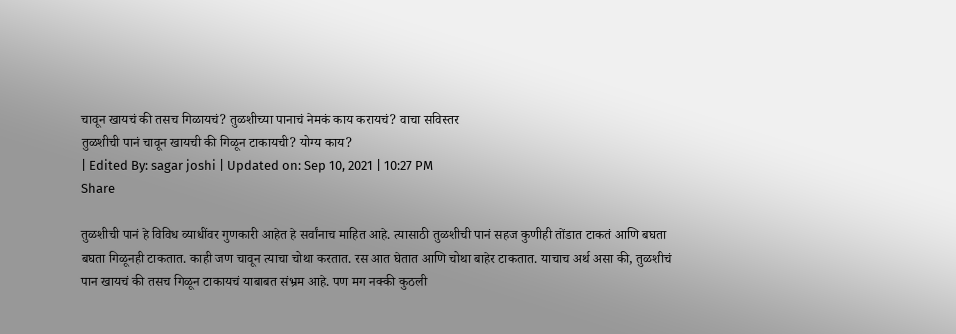चावून खायचं की तसच गिळायचं? तुळशीच्या पानाचं नेमकं काय करायचं? वाचा सविस्तर
तुळशीची पानं चावून खायची की गिळून टाकायची? योग्य काय?
| Edited By: sagar joshi | Updated on: Sep 10, 2021 | 10:27 PM
Share

तुळशीची पानं हे विविध व्याधींवर गुणकारी आहेत हे सर्वांनाच माहित आहे. त्यासाठी तुळशीची पानं सहज कुणीही तोंडात टाकतं आणि बघता बघता गिळूनही टाकतात. काही जण चावून त्याचा चोथा करतात. रस आत घेतात आणि चोथा बाहेर टाकतात. याचाच अर्थ असा की, तुळशीचं पान खायचं की तसच गिळून टाकायचं याबाबत संभ्रम आहे. पण मग नक्की कुठली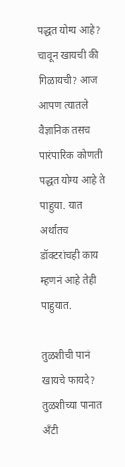पद्धत योग्य आहे? चावून खायची की गिळायची? आज आपण त्यातले वैज्ञानिक तसच पारंपारिक कोणती पद्धत योग्य आहे ते पाहुया. यात अर्थातच डॉक्टरांचही काय म्हणनं आहे तेही पाहुयात.

तुळशीची पानं खायचे फायदे? तुळशीच्या पानात अँटी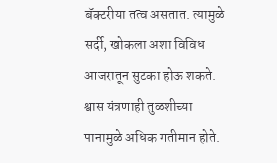बॅक्टरीया तत्व असतात. त्यामुळे सर्दी, खोकला अशा विविध आजरातून सुटका होऊ शकते. श्वास यंत्रणाही तुळशीच्या पानामुळे अधिक गतीमान होते.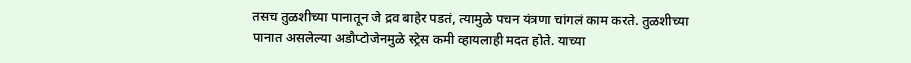तसच तुळशीच्या पानातून जे द्रव बाहेर पडतं, त्यामुळे पचन यंत्रणा चांगलं काम करते. तुळशीच्या पानात असलेल्या अडौप्टोजेनमुळे स्ट्रेस कमी व्हायलाही मदत होते. याच्या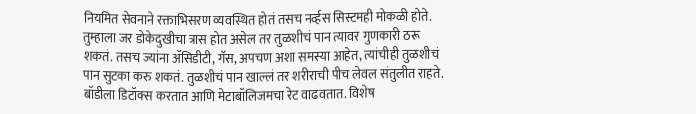नियमित सेवनाने रक्ताभिसरण व्यवस्थित होतं तसच नर्व्हस सिस्टमही मोकळी होते. तुम्हाला जर डोकेदुखीचा त्रास होत असेल तर तुळशीचं पान त्यावर गुणकारी ठरू शकतं. तसच ज्यांना ॲसिडीटी, गॅस, अपचण अशा समस्या आहेत, त्यांचीही तुळशीचं पान सुटका करु शकतं. तुळशीचं पान खाल्लं तर शरीराची पीच लेवल संतुलीत राहते. बॉडीला डिटॉक्स करतात आणि मेटाबॉलिजमचा रेट वाढवतात. विशेष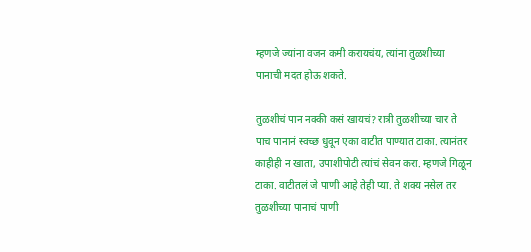म्हणजे ज्यांना वजन कमी करायचंय, त्यांना तुळशीच्या पानाची मदत होऊ शकते.

तुळशीचं पान नक्की कसं खायचं? रात्री तुळशीच्या चार ते पाच पानानं स्वच्छ धुवून एका वाटीत पाण्यात टाका. त्यानंतर काहीही न खाता, उपाशीपोटी त्यांचं सेवन करा. म्हणजे गिळून टाका. वाटीतलं जे पाणी आहे तेही प्या. ते शक्य नसेल तर तुळशीच्या पानाचं पाणी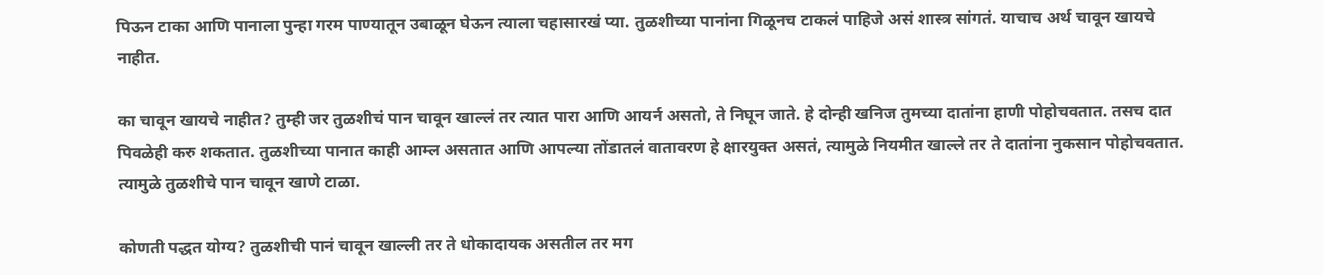पिऊन टाका आणि पानाला पुन्हा गरम पाण्यातून उबाळून घेऊन त्याला चहासारखं प्या. तुळशीच्या पानांना गिळूनच टाकलं पाहिजे असं शास्त्र सांगतं. याचाच अर्थ चावून खायचे नाहीत.

का चावून खायचे नाहीत? तुम्ही जर तुळशीचं पान चावून खाल्लं तर त्यात पारा आणि आयर्न असतो, ते निघून जाते. हे दोन्ही खनिज तुमच्या दातांना हाणी पोहोचवतात. तसच दात पिवळेही करु शकतात. तुळशीच्या पानात काही आम्ल असतात आणि आपल्या तोंडातलं वातावरण हे क्षारयुक्त असतं, त्यामुळे नियमीत खाल्ले तर ते दातांना नुकसान पोहोचवतात. त्यामुळे तुळशीचे पान चावून खाणे टाळा.

कोणती पद्धत योग्य? तुळशीची पानं चावून खाल्ली तर ते धोकादायक असतील तर मग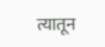त्यातून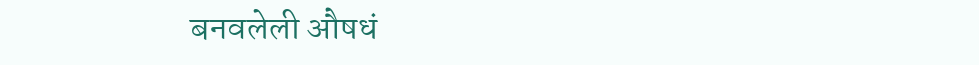बनवलेली औषधं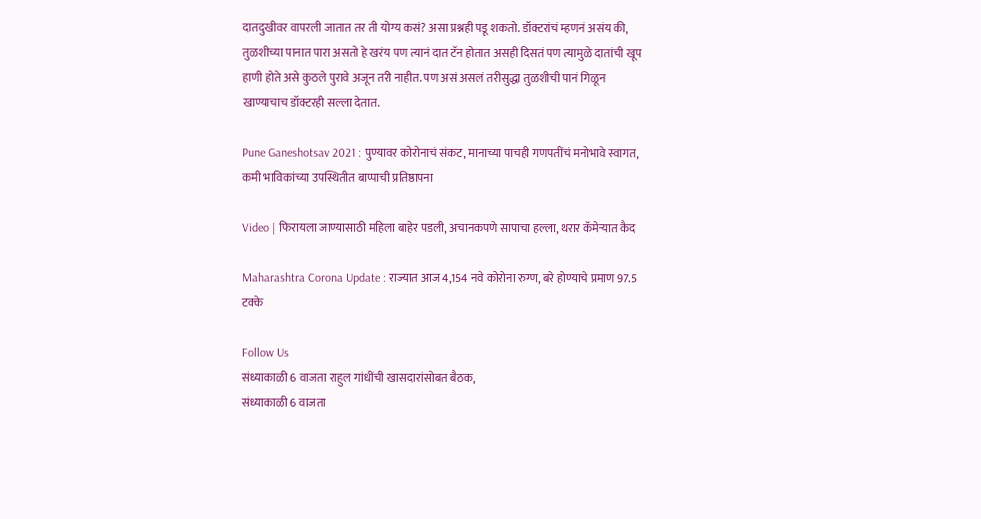दातदुखीवर वापरली जातात तर ती योग्य कसं? असा प्रश्नही पडू शकतो. डॉक्टरांचं म्हणनं असंय की, तुळशीच्या पानात पारा असतो हे खरंय पण त्यानं दात टॅन होतात असही दिसतं पण त्यामुळे दातांची खूप हाणी होते असे कुठले पुरावे अजून तरी नाहीत. पण असं असलं तरीसुद्धा तुळशीची पानं गिळून खाण्याचाच डॉक्टरही सल्ला देतात.

Pune Ganeshotsav 2021 : पुण्यावर कोरोनाचं संकट, मानाच्या पाचही गणपतींचं मनोभावे स्वागत, कमी भाविकांच्या उपस्थितीत बाप्पाची प्रतिष्ठापना

Video | फिरायला जाण्यासाठी महिला बाहेर पडली, अचानकपणे सापाचा हल्ला, थरार कॅमेऱ्यात कैद

Maharashtra Corona Update : राज्यात आज 4,154 नवे कोरोना रुग्ण, बरे होण्याचे प्रमाण 97.5 टक्के

Follow Us
संध्याकाळी 6 वाजता राहुल गांधींची खासदारांसोबत बैठक,
संध्याकाळी 6 वाजता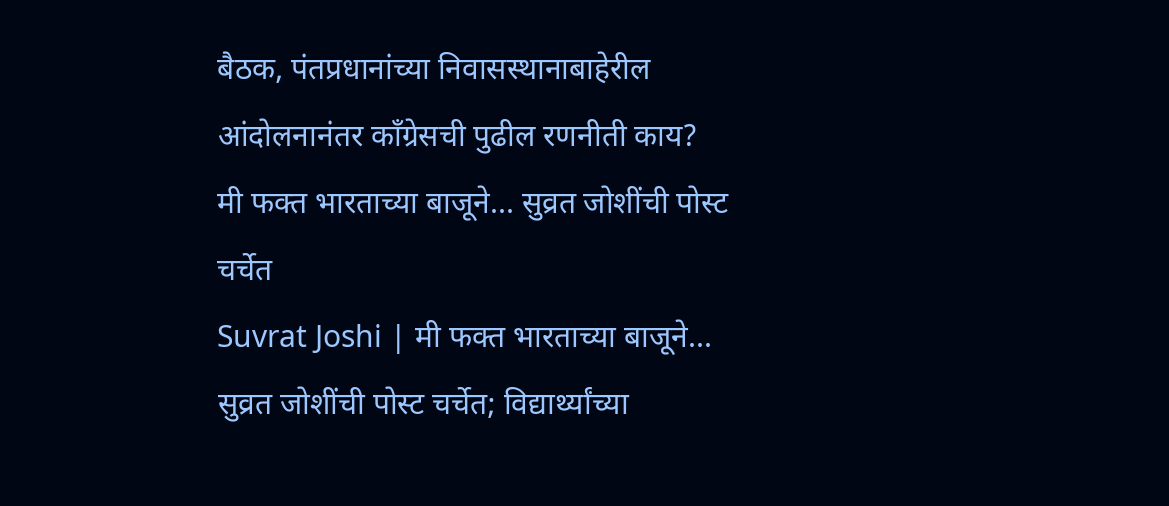बैठक, पंतप्रधानांच्या निवासस्थानाबाहेरील आंदोलनानंतर कॉंग्रेसची पुढील रणनीती काय?
मी फक्त भारताच्या बाजूने... सुव्रत जोशींची पोस्ट चर्चेत
Suvrat Joshi | मी फक्त भारताच्या बाजूने... सुव्रत जोशींची पोस्ट चर्चेत; विद्यार्थ्यांच्या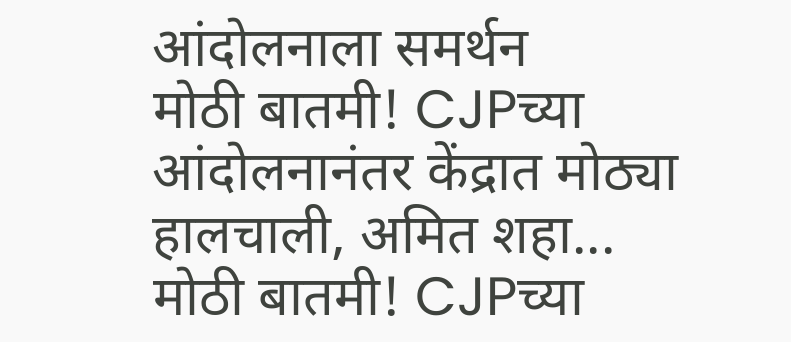आंदोलनाला समर्थन
मोठी बातमी! CJPच्या आंदोलनानंतर केंद्रात मोठ्या हालचाली, अमित शहा...
मोठी बातमी! CJPच्या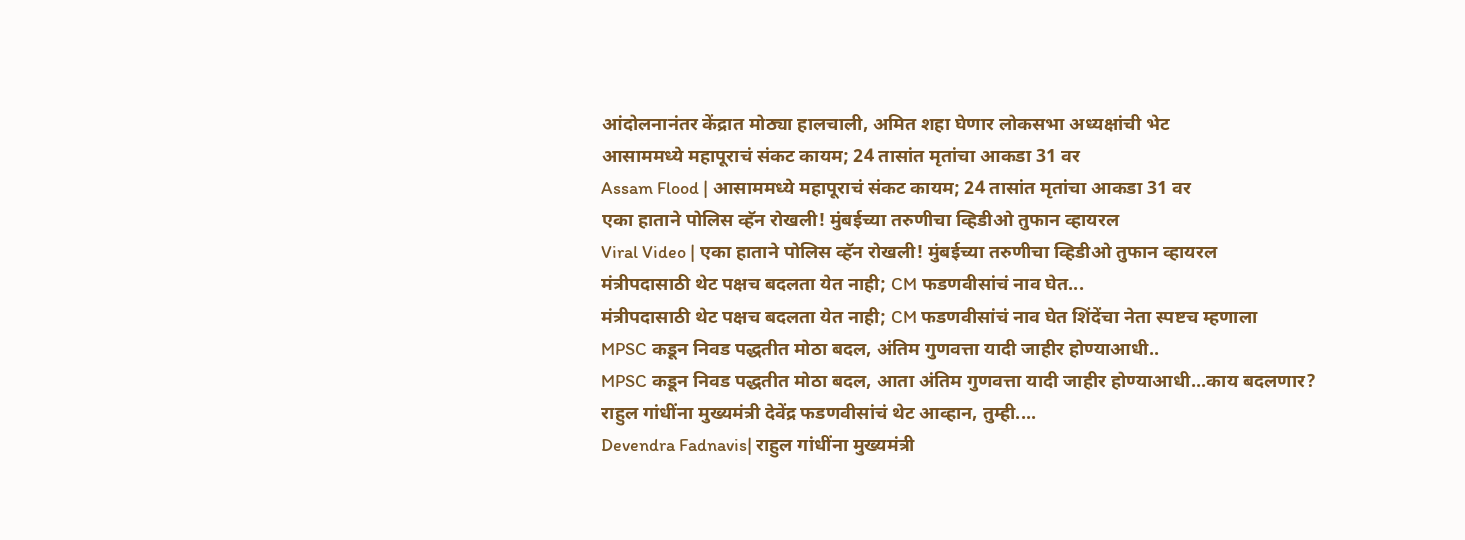आंदोलनानंतर केंद्रात मोठ्या हालचाली, अमित शहा घेणार लोकसभा अध्यक्षांची भेट
आसाममध्ये महापूराचं संकट कायम; 24 तासांत मृतांचा आकडा 31 वर
Assam Flood | आसाममध्ये महापूराचं संकट कायम; 24 तासांत मृतांचा आकडा 31 वर
एका हाताने पोलिस व्हॅन रोखली! मुंबईच्या तरुणीचा व्हिडीओ तुफान व्हायरल
Viral Video | एका हाताने पोलिस व्हॅन रोखली! मुंबईच्या तरुणीचा व्हिडीओ तुफान व्हायरल
मंत्रीपदासाठी थेट पक्षच बदलता येत नाही; CM फडणवीसांचं नाव घेत...
मंत्रीपदासाठी थेट पक्षच बदलता येत नाही; CM फडणवीसांचं नाव घेत शिंदेंचा नेता स्पष्टच म्हणाला
MPSC कडून निवड पद्धतीत मोठा बदल, अंतिम गुणवत्ता यादी जाहीर होण्याआधी..
MPSC कडून निवड पद्धतीत मोठा बदल, आता अंतिम गुणवत्ता यादी जाहीर होण्याआधी...काय बदलणार?
राहुल गांधींना मुख्यमंत्री देवेंद्र फडणवीसांचं थेट आव्हान, तुम्ही....
Devendra Fadnavis| राहुल गांधींना मुख्यमंत्री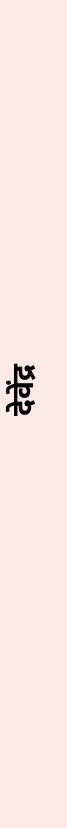देवेंद्र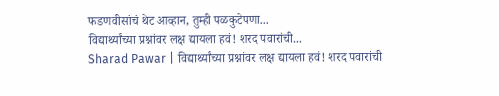फडणवीसांचं थेट आव्हान, तुम्ही पळकुटेपणा...
विद्यार्थ्यांच्या प्रश्नांवर लक्ष द्यायला हवं! शरद पवारांची...
Sharad Pawar | विद्यार्थ्यांच्या प्रश्नांवर लक्ष द्यायला हवं! शरद पवारांची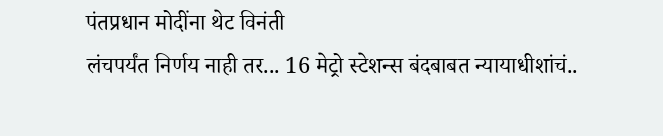पंतप्रधान मोदींना थेट विनंती
लंचपर्यंत निर्णय नाही तर... 16 मेट्रो स्टेशन्स बंदबाबत न्यायाधीशांचं..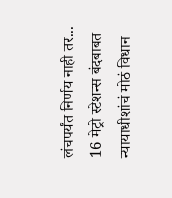लंचपर्यंत निर्णय नाही तर... 16 मेट्रो स्टेशन्स बंदबाबत न्यायाधीशांचं मोठं विधान